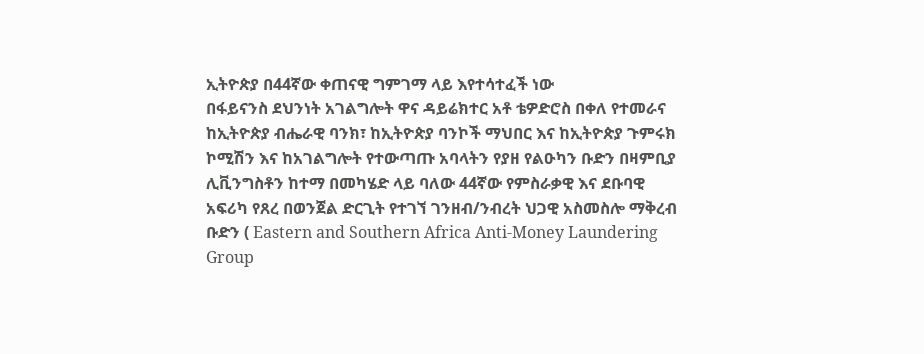ኢትዮጵያ በ44ኛው ቀጠናዊ ግምገማ ላይ እየተሳተፈች ነው
በፋይናንስ ደህንነት አገልግሎት ዋና ዳይሬክተር አቶ ቴዎድሮስ በቀለ የተመራና ከኢትዮጵያ ብሔራዊ ባንክ፣ ከኢትዮጵያ ባንኮች ማህበር እና ከኢትዮጵያ ጉምሩክ ኮሚሽን እና ከአገልግሎት የተውጣጡ አባላትን የያዘ የልዑካን ቡድን በዛምቢያ ሊቪንግስቶን ከተማ በመካሄድ ላይ ባለው 44ኛው የምስራቃዊ እና ደቡባዊ አፍሪካ የጸረ በወንጀል ድርጊት የተገኘ ገንዘብ/ንብረት ህጋዊ አስመስሎ ማቅረብ ቡድን ( Eastern and Southern Africa Anti-Money Laundering Group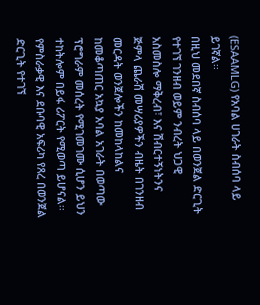(ESAAMLG) የአባል ሀገራት ስብሰባ ላይ ይገኛል፡፡
በዚህ መደበኛ ስብሰባ ላይ በወንጀል ድርጊት የተገኘ ገንዘብ ወይም ንብረት ህጋዊ አስመስሎ ማቅረብ፣ እና ሽብርተኝነትንና ጅምላ ጨራሽ መሣሪያዎችን ብዜት በገንዘብ መርዳት ወንጀሎችን ከመከላከልና ከመቆጣጠር አኳያ አባል አገራት በወጣው ፕሮግራም መሰረት የሚገመገሙ ሲሆን ይህን ተከትሎም በይፋ ሪፖርት የሚወጣ ይሆናል፡፡
የምስራቃዊ እና ደቡባዊ አፍሪካ የጸረ በወንጀል ድርጊት የተገኘ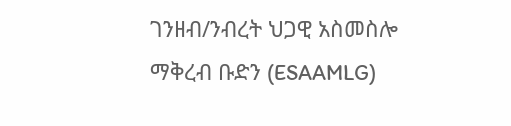ገንዘብ/ንብረት ህጋዊ አስመስሎ ማቅረብ ቡድን (ESAAMLG)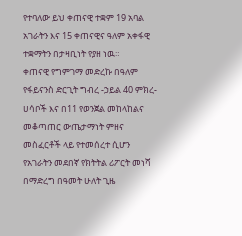የተባለው ይህ ቀጠናዊ ተቋም 19 አባል አገራትን እና 15 ቀጠናዊና ዓለም አቀፋዊ ተቋማትን በታዛቢነት የያዘ ነዉ።
ቀጠናዊ የግምገማ መድረኩ በዓለም የፋይናንስ ድርጊት ግብረ -ኃይል 40 ምክረ-ሀሳቦች እና በ11 የወንጀል መከላከልና መቆጣጠር ውጤታማነት ምዘና መስፈርቶች ላይ የተመሰረተ ሲሆን የአገራትን መደበኛ የክትትል ሪፖርት መነሻ በማድረግ በዓመት ሁለት ጊዜ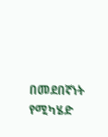በመደበኛነት የሚካሄድ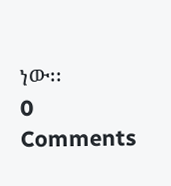ነው፡፡
0 Comments